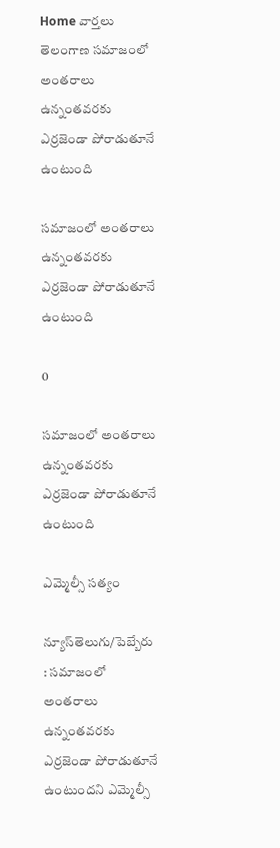Home వార్తలు తెలంగాణ సమాజంలో అంతరాలు ఉన్నంతవరకు ఎర్రజెండా పోరాడుతూనే ఉంటుంది

సమాజంలో అంతరాలు ఉన్నంతవరకు ఎర్రజెండా పోరాడుతూనే ఉంటుంది

0

సమాజంలో అంతరాలు ఉన్నంతవరకు ఎర్రజెండా పోరాడుతూనే ఉంటుంది

ఎమ్మెల్సీ సత్యం

న్యూస్‌తెలుగు/పెబ్బేరు : సమాజంలో అంతరాలు ఉన్నంతవరకు ఎర్రజెండా పోరాడుతూనే
ఉంటుందని ఎమ్మెల్సీ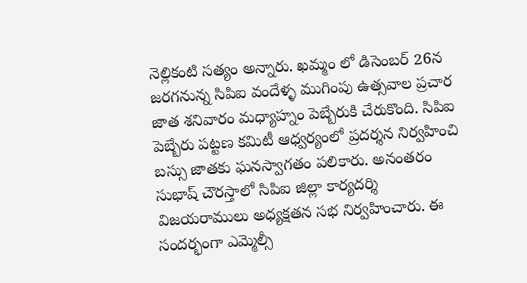నెల్లికంటి సత్యం అన్నారు. ఖమ్మం లో డిసెంబర్ 26న జరగనున్న సిపిఐ వందేళ్ళ ముగింపు ఉత్సవాల ప్రచార జాత శనివారం మధ్యాహ్నం పెబ్బేరుకి చేరుకొంది. సిపిఐ పెబ్బేరు పట్టణ కమిటీ ఆధ్వర్యంలో ప్రదర్శన నిర్వహించి బస్సు జాతకు ఘనస్వాగతం పలికారు. అనంతరం సుభాష్ చౌరస్తాలో సిపిఐ జిల్లా కార్యదర్శి విజయరాములు అధ్యక్షతన సభ నిర్వహించారు. ఈ సందర్భంగా ఎమ్మెల్సీ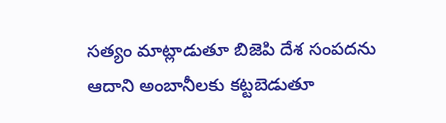సత్యం మాట్లాడుతూ బిజెపి దేశ సంపదను ఆదాని అంబానీలకు కట్టబెడుతూ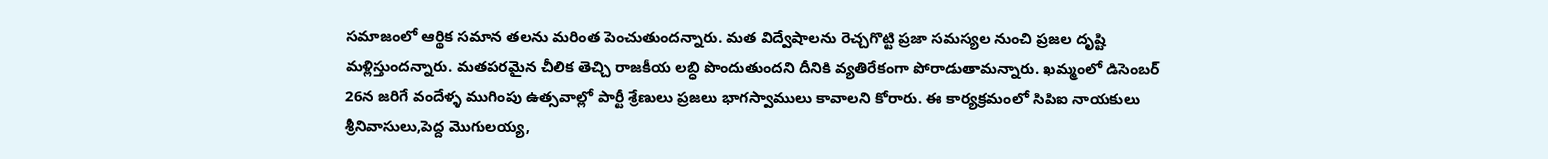సమాజంలో ఆర్థిక సమాన తలను మరింత పెంచుతుందన్నారు. మత విద్వేషాలను రెచ్చగొట్టి ప్రజా సమస్యల నుంచి ప్రజల దృష్టి మళ్లిస్తుందన్నారు. మతపరమైన చీలిక తెచ్చి రాజకీయ లబ్ధి పొందుతుందని దీనికి వ్యతిరేకంగా పోరాడుతామన్నారు. ఖమ్మంలో డిసెంబర్ 26న జరిగే వందేళ్ళ ముగింపు ఉత్సవాల్లో పార్టీ శ్రేణులు ప్రజలు భాగస్వాములు కావాలని కోరారు. ఈ కార్యక్రమంలో సిపిఐ నాయకులు శ్రీనివాసులు,పెద్ద మొగులయ్య,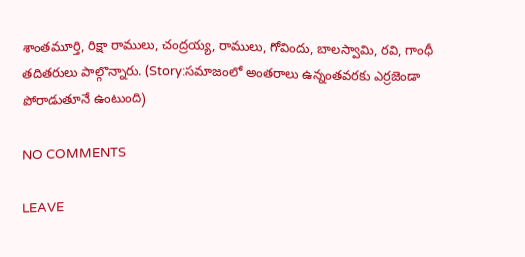శాంతమూర్తి, రిక్షా రాములు, చంద్రయ్య, రాములు, గోవిందు, బాలస్వామి, రవి, గాంధీ
తదితరులు పాల్గొన్నారు. (Story:సమాజంలో అంతరాలు ఉన్నంతవరకు ఎర్రజెండా పోరాడుతూనే ఉంటుంది)

NO COMMENTS

LEAVE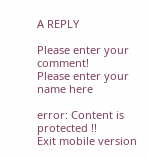A REPLY

Please enter your comment!
Please enter your name here

error: Content is protected !!
Exit mobile version